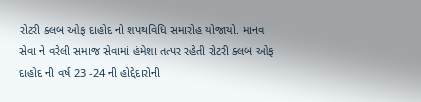રોટરી ક્લબ ઓફ દાહોદ નો શપથવિધિ સમારોહ યોજાયો. માનવ સેવા ને વરેલી સમાજ સેવામાં હંમેશા તત્પર રહેતી રોટરી ક્લબ ઓફ દાહોદ ની વર્ષ 23 -24 ની હોદ્દેદારોની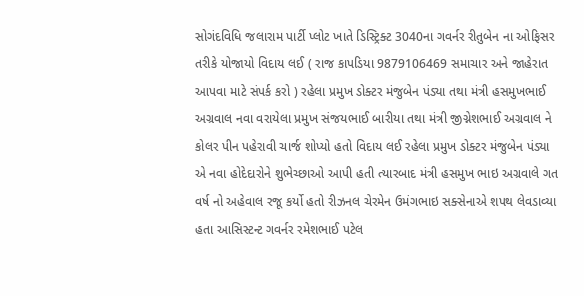સોગંદવિધિ જલારામ પાર્ટી પ્લોટ ખાતે ડિસ્ટ્રિક્ટ 3040ના ગવર્નર રીતુબેન ના ઓફિસર તરીકે યોજાયો વિદાય લઈ ( રાજ કાપડિયા 9879106469 સમાચાર અને જાહેરાત આપવા માટે સંપર્ક કરો ) રહેલા પ્રમુખ ડોક્ટર મંજુબેન પંડ્યા તથા મંત્રી હસમુખભાઈ અગ્રવાલ નવા વરાયેલા પ્રમુખ સંજયભાઈ બારીયા તથા મંત્રી જીગ્નેશભાઈ અગ્રવાલ ને કોલર પીન પહેરાવી ચાર્જ શોપ્યો હતો વિદાય લઈ રહેલા પ્રમુખ ડોક્ટર મંજુબેન પંડ્યા એ નવા હોદેદારોને શુભેચ્છાઓ આપી હતી ત્યારબાદ મંત્રી હસમુખ ભાઇ અગ્રવાલે ગત વર્ષ નો અહેવાલ રજૂ કર્યો હતો રીઝનલ ચેરમેન ઉમંગભાઇ સક્સેનાએ શપથ લેવડાવ્યા હતા આસિસ્ટન્ટ ગવર્નર રમેશભાઈ પટેલ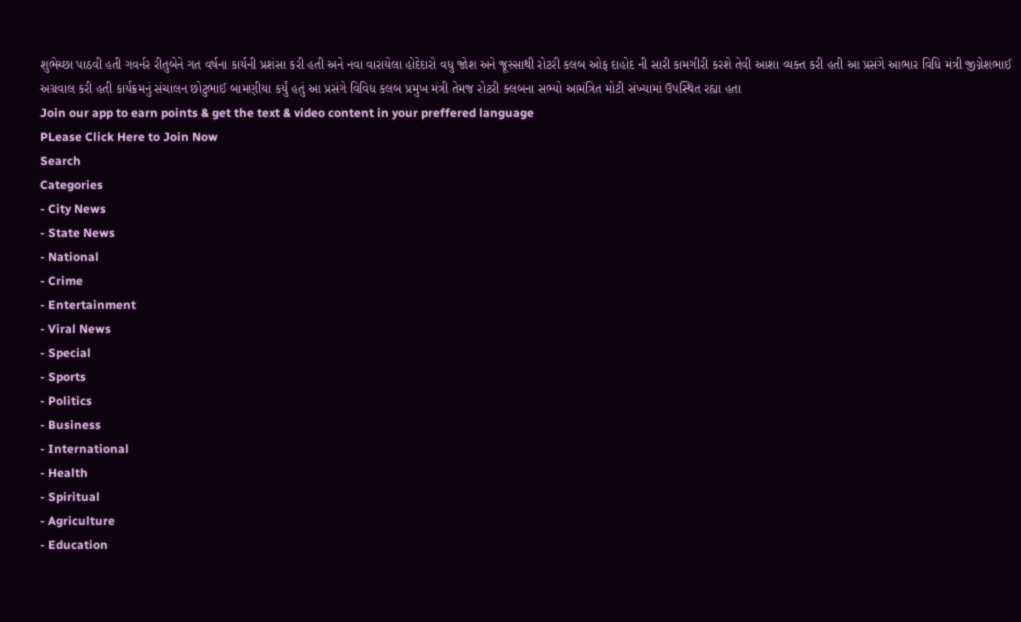શુભેચ્છા પાઠવી હતી ગવર્નર રીતુબેને ગત વર્ષના કાર્યની પ્રશંસા કરી હતી અને નવા વારાયેલા હોદેદારો વધુ જોશ અને જૂસ્સાથી રોટરી કલબ ઓફ દાહોદ ની સારી કામગીરી કરશે તેવી આશા વ્યક્ત કરી હતી આ પ્રસંગે આભાર વિધિ મંત્રી જીગ્નેશભાઈ અગ્રવાલ કરી હતી કાર્યક્રમનું સંચાલન છોટુભાઈ બામણીયા કર્યું હતું આ પ્રસંગે વિવિધ કલબ પ્રમુખ મંત્રી તેમજ રોટરી ક્લબના સભ્યો આમંત્રિત મોટી સંખ્યામાં ઉપસ્થિત રહ્યા હતા
Join our app to earn points & get the text & video content in your preffered language
PLease Click Here to Join Now
Search
Categories
- City News
- State News
- National
- Crime
- Entertainment
- Viral News
- Special
- Sports
- Politics
- Business
- International
- Health
- Spiritual
- Agriculture
- Education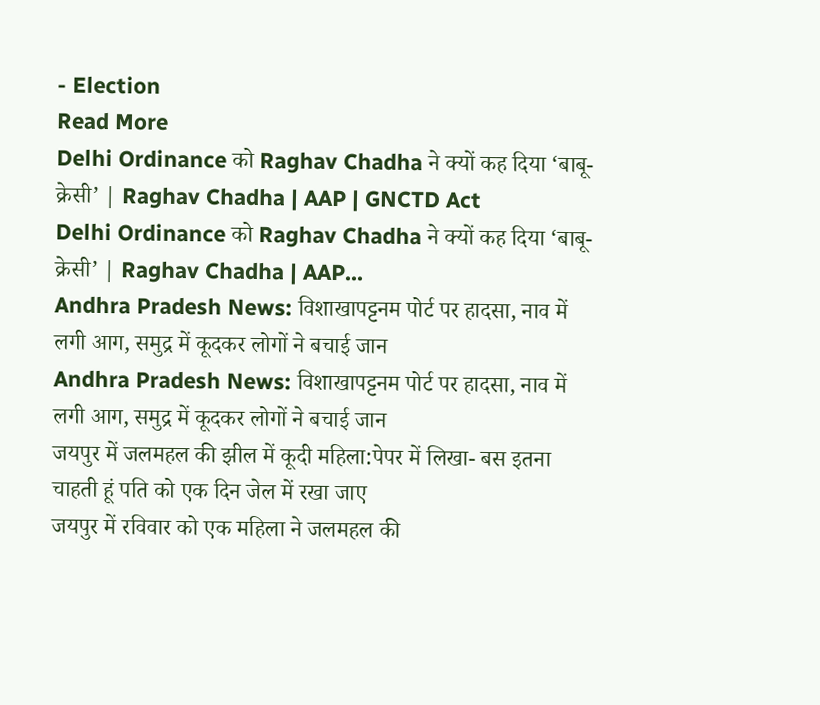- Election
Read More
Delhi Ordinance को Raghav Chadha ने क्यों कह दिया ‘बाबू-क्रेसी’ | Raghav Chadha | AAP | GNCTD Act
Delhi Ordinance को Raghav Chadha ने क्यों कह दिया ‘बाबू-क्रेसी’ | Raghav Chadha | AAP...
Andhra Pradesh News: विशाखापट्टनम पोर्ट पर हादसा, नाव में लगी आग, समुद्र में कूदकर लोगों ने बचाई जान
Andhra Pradesh News: विशाखापट्टनम पोर्ट पर हादसा, नाव में लगी आग, समुद्र में कूदकर लोगों ने बचाई जान
जयपुर में जलमहल की झील में कूदी महिला:पेपर में लिखा- बस इतना चाहती हूं पति को एक दिन जेल में रखा जाए
जयपुर में रविवार को एक महिला ने जलमहल की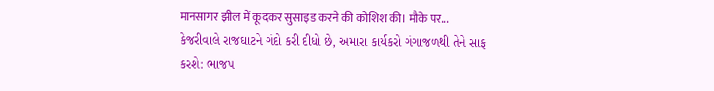मानसागर झील में कूदकर सुसाइड करने की कोशिश की। मौके पर...
કેજરીવાલે રાજઘાટને ગંદો કરી દીધો છે, અમારા કાર્યકરો ગંગાજળથી તેને સાફ કરશે: ભાજપ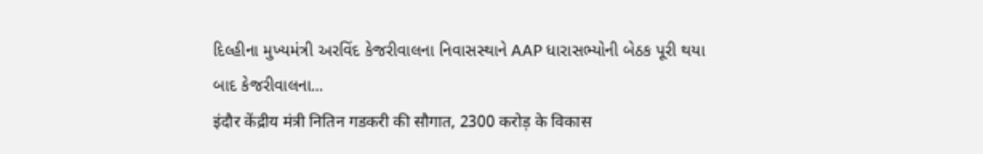દિલ્હીના મુખ્યમંત્રી અરવિંદ કેજરીવાલના નિવાસસ્થાને AAP ધારાસભ્યોની બેઠક પૂરી થયા બાદ કેજરીવાલના...
इंदौर केंद्रीय मंत्री नितिन गडकरी की सौगात, 2300 करोड़ के विकास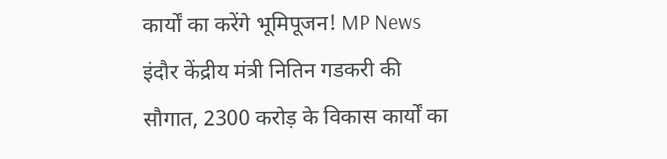कार्यों का करेंगे भूमिपूजन! MP News
इंदौर केंद्रीय मंत्री नितिन गडकरी की सौगात, 2300 करोड़ के विकास कार्यों का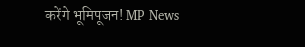करेंगे भूमिपूजन! MP News